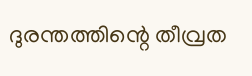ദുരന്തത്തിന്റെ തീവ്രത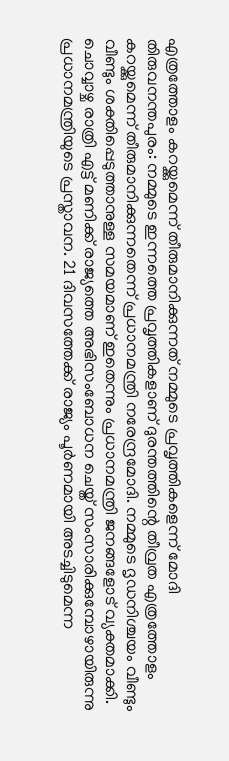എത്രത്തോളം കറയ്ക്കുമെന്ന് തീരുമാനിക്കുന്നത് നമ്മുടെ പ്രവൃത്തികളെന്ന് മോദി
തിരുവനന്തപുരം: നമ്മുടെ ഇന്നത്തെ പ്രവൃത്തികളാണ് ദുരന്തത്തിന്റെ തീവ്രത എത്രത്തോളം കറയ്ക്കുമെന്ന് തീരുമാനിക്കുന്നതെന്ന് പ്രധാനമന്ത്രി നരേന്ദ്രമോദി. നമ്മുടെ ദൃഡനിശ്ചയം വീണ്ടും വീണ്ടും ശക്തിപ്പെടുത്താനുള്ള സമയമാണ് ഇതെന്നും പ്രധാനമന്ത്രി ജനങ്ങളോട് വ്യക്തമാക്കി. ചൊവ്വാഴ്ച രാത്രി എട്ട് മണിക്ക് രാജ്യത്തെ അഭിസംബോധന ചെയ്ത് സംസാരിക്കുമ്പോഴായിരുന്നു പ്രധാനമന്ത്രിയുടെ പ്രസ്താവന. 21 ദിവസത്തേക്ക് രാജ്യം പൂർണമായി അടച്ചിടുമെന്ന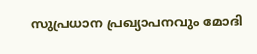സുപ്രധാന പ്രഖ്യാപനവും മോദി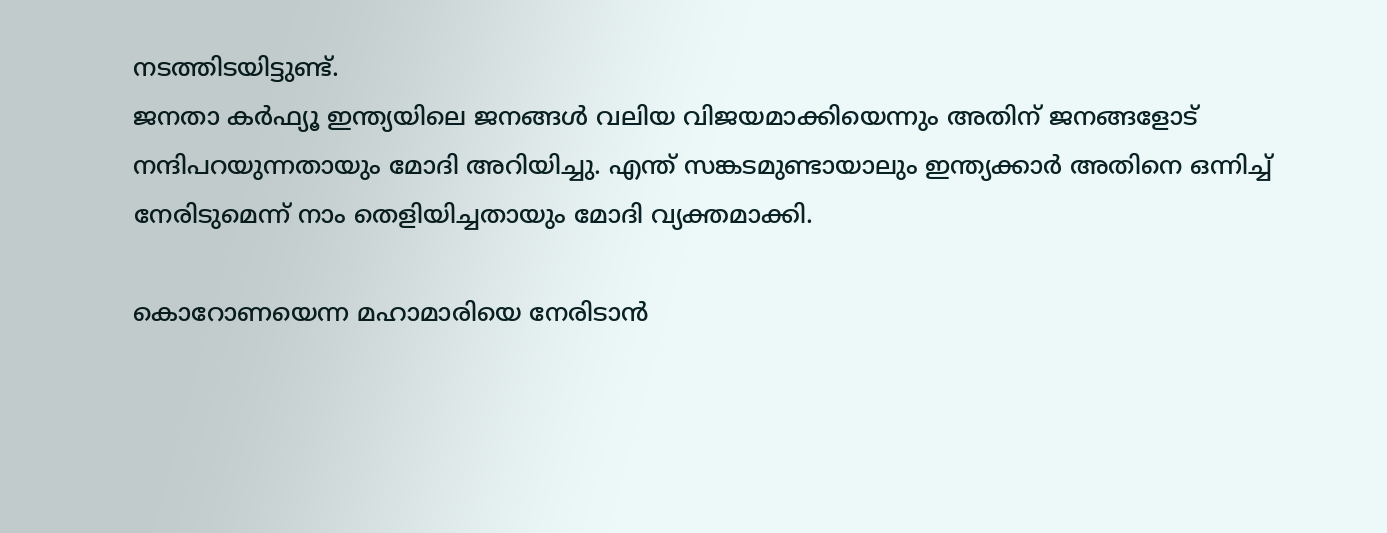നടത്തിടയിട്ടുണ്ട്.
ജനതാ കർഫ്യൂ ഇന്ത്യയിലെ ജനങ്ങൾ വലിയ വിജയമാക്കിയെന്നും അതിന് ജനങ്ങളോട് നന്ദിപറയുന്നതായും മോദി അറിയിച്ചു. എന്ത് സങ്കടമുണ്ടായാലും ഇന്ത്യക്കാർ അതിനെ ഒന്നിച്ച് നേരിടുമെന്ന് നാം തെളിയിച്ചതായും മോദി വ്യക്തമാക്കി.

കൊറോണയെന്ന മഹാമാരിയെ നേരിടാൻ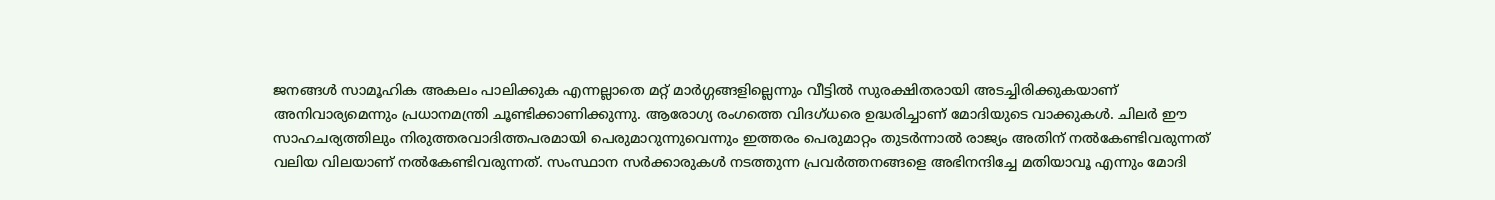ജനങ്ങൾ സാമൂഹിക അകലം പാലിക്കുക എന്നല്ലാതെ മറ്റ് മാർഗ്ഗങ്ങളില്ലെന്നും വീട്ടിൽ സുരക്ഷിതരായി അടച്ചിരിക്കുകയാണ് അനിവാര്യമെന്നും പ്രധാനമന്ത്രി ചൂണ്ടിക്കാണിക്കുന്നു. ആരോഗ്യ രംഗത്തെ വിദഗ്ധരെ ഉദ്ധരിച്ചാണ് മോദിയുടെ വാക്കുകൾ. ചിലർ ഈ സാഹചര്യത്തിലും നിരുത്തരവാദിത്തപരമായി പെരുമാറുന്നുവെന്നും ഇത്തരം പെരുമാറ്റം തുടർന്നാൽ രാജ്യം അതിന് നൽകേണ്ടിവരുന്നത് വലിയ വിലയാണ് നൽകേണ്ടിവരുന്നത്. സംസ്ഥാന സർക്കാരുകൾ നടത്തുന്ന പ്രവർത്തനങ്ങളെ അഭിനന്ദിച്ചേ മതിയാവൂ എന്നും മോദി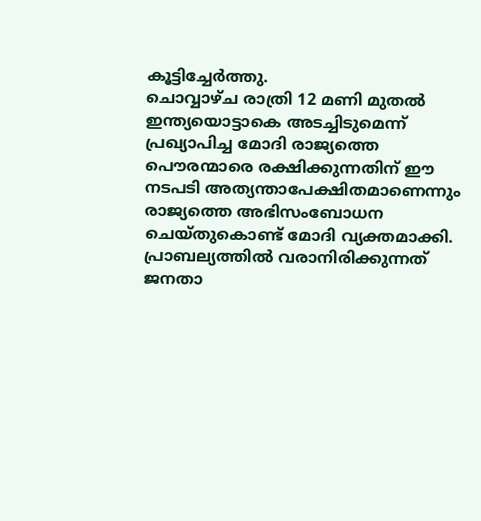കൂട്ടിച്ചേർത്തു.
ചൊവ്വാഴ്ച രാത്രി 12 മണി മുതൽ ഇന്ത്യയൊട്ടാകെ അടച്ചിടുമെന്ന് പ്രഖ്യാപിച്ച മോദി രാജ്യത്തെ പൌരന്മാരെ രക്ഷിക്കുന്നതിന് ഈ നടപടി അത്യന്താപേക്ഷിതമാണെന്നും രാജ്യത്തെ അഭിസംബോധന ചെയ്തുകൊണ്ട് മോദി വ്യക്തമാക്കി. പ്രാബല്യത്തിൽ വരാനിരിക്കുന്നത് ജനതാ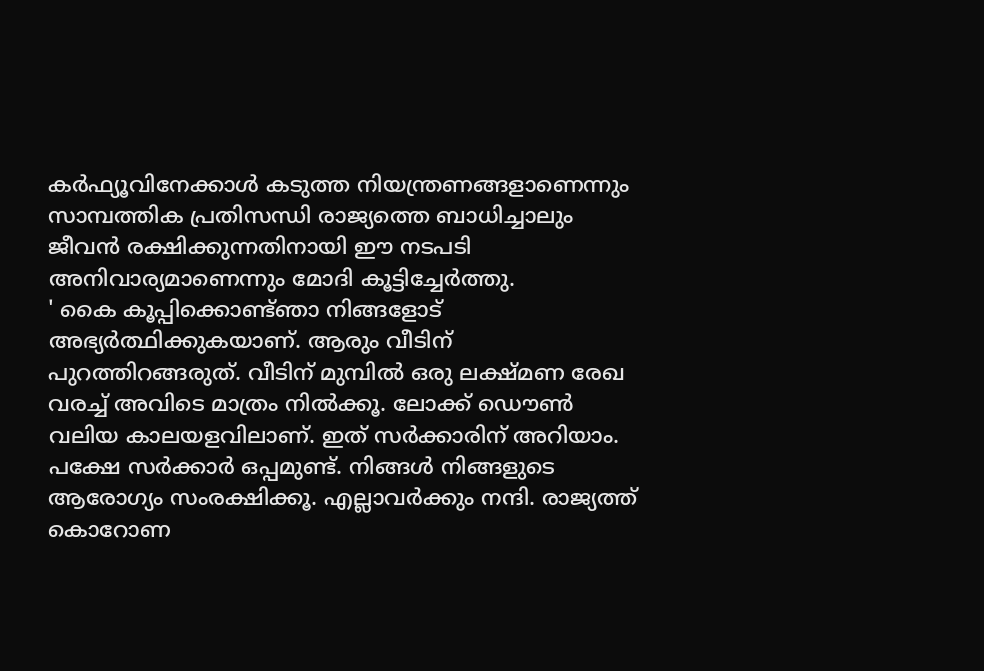കർഫ്യൂവിനേക്കാൾ കടുത്ത നിയന്ത്രണങ്ങളാണെന്നും സാമ്പത്തിക പ്രതിസന്ധി രാജ്യത്തെ ബാധിച്ചാലും ജീവൻ രക്ഷിക്കുന്നതിനായി ഈ നടപടി അനിവാര്യമാണെന്നും മോദി കൂട്ടിച്ചേർത്തു.
' കൈ കൂപ്പിക്കൊണ്ട്ഞാ നിങ്ങളോട് അഭ്യർത്ഥിക്കുകയാണ്. ആരും വീടിന് പുറത്തിറങ്ങരുത്. വീടിന് മുമ്പിൽ ഒരു ലക്ഷ്മണ രേഖ വരച്ച് അവിടെ മാത്രം നിൽക്കൂ. ലോക്ക് ഡൌൺ വലിയ കാലയളവിലാണ്. ഇത് സർക്കാരിന് അറിയാം. പക്ഷേ സർക്കാർ ഒപ്പമുണ്ട്. നിങ്ങൾ നിങ്ങളുടെ ആരോഗ്യം സംരക്ഷിക്കൂ. എല്ലാവർക്കും നന്ദി. രാജ്യത്ത് കൊറോണ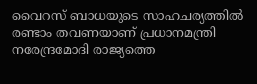വൈറസ് ബാധയുടെ സാഹചര്യത്തിൽ രണ്ടാം തവണയാണ് പ്രധാനമന്ത്രി നരേന്ദ്രമോദി രാജ്യത്തെ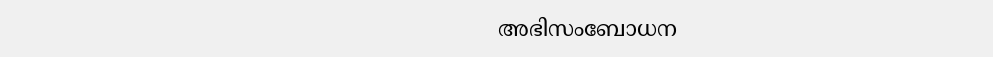അഭിസംബോധന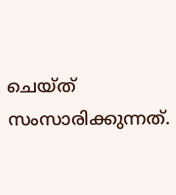ചെയ്ത് സംസാരിക്കുന്നത്.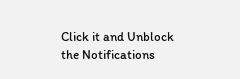Click it and Unblock the Notifications